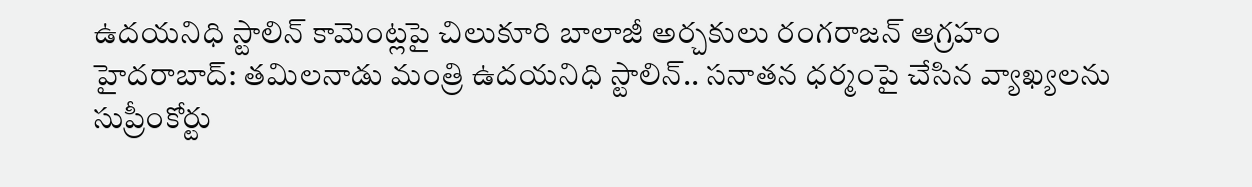ఉదయనిధి స్టాలిన్ కామెంట్లపై చిలుకూరి బాలాజీ అర్చకులు రంగరాజన్ ఆగ్రహం
హైదరాబాద్: తమిలనాడు మంత్రి ఉదయనిధి స్టాలిన్.. సనాతన ధర్మంపై చేసిన వ్యాఖ్యలను సుప్రీంకోర్టు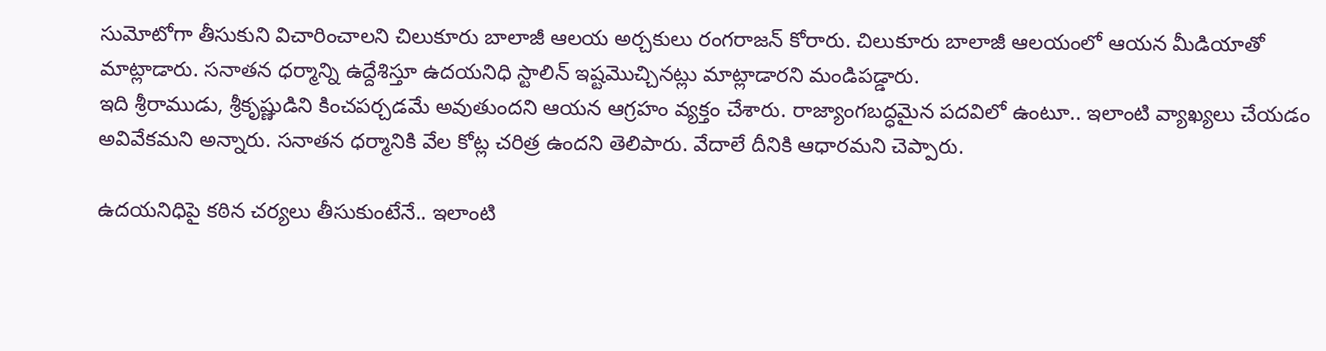సుమోటోగా తీసుకుని విచారించాలని చిలుకూరు బాలాజీ ఆలయ అర్చకులు రంగరాజన్ కోరారు. చిలుకూరు బాలాజీ ఆలయంలో ఆయన మీడియాతో మాట్లాడారు. సనాతన ధర్మాన్ని ఉద్దేశిస్తూ ఉదయనిధి స్టాలిన్ ఇష్టమొచ్చినట్లు మాట్లాడారని మండిపడ్డారు.
ఇది శ్రీరాముడు, శ్రీకృష్ణుడిని కించపర్చడమే అవుతుందని ఆయన ఆగ్రహం వ్యక్తం చేశారు. రాజ్యాంగబద్ధమైన పదవిలో ఉంటూ.. ఇలాంటి వ్యాఖ్యలు చేయడం అవివేకమని అన్నారు. సనాతన ధర్మానికి వేల కోట్ల చరిత్ర ఉందని తెలిపారు. వేదాలే దీనికి ఆధారమని చెప్పారు.

ఉదయనిధిపై కఠిన చర్యలు తీసుకుంటేనే.. ఇలాంటి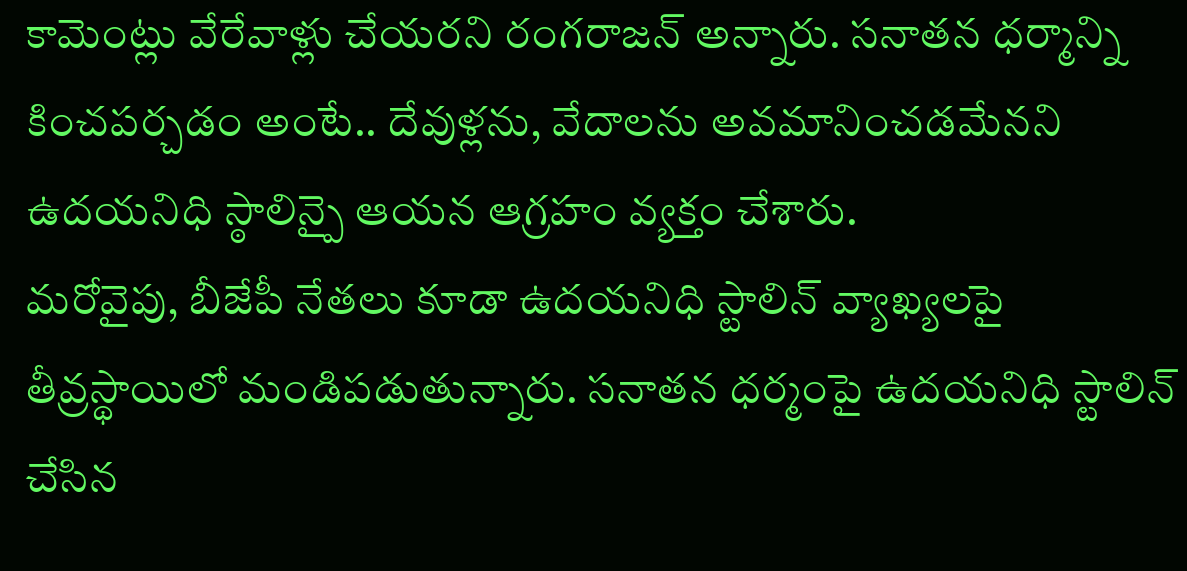కామెంట్లు వేరేవాళ్లు చేయరని రంగరాజన్ అన్నారు. సనాతన ధర్మాన్ని కించపర్చడం అంటే.. దేవుళ్లను, వేదాలను అవమానించడమేనని ఉదయనిధి స్ఠాలిన్పై ఆయన ఆగ్రహం వ్యక్తం చేశారు.
మరోవైపు, బీజేపీ నేతలు కూడా ఉదయనిధి స్టాలిన్ వ్యాఖ్యలపై తీవ్రస్థాయిలో మండిపడుతున్నారు. సనాతన ధర్మంపై ఉదయనిధి స్టాలిన్ చేసిన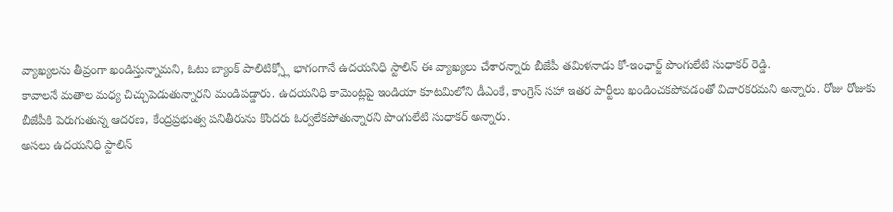వ్యాఖ్యలను తీవ్రంగా ఖండిస్తున్నామని, ఓటు బ్యాంక్ పాలిటిక్స్లో భాగంగానే ఉదయనిధి స్టాలిన్ ఈ వ్యాఖ్యలు చేశారన్నారు బీజేపీ తమిళనాడు కో-ఇంఛార్జ్ పొంగులేటి సుధాకర్ రెడ్డి.
కావాలనే మతాల మధ్య చిచ్చుపెడుతున్నారని మండిపడ్డారు. ఉదయనిధి కామెంట్లపై ఇండియా కూటమిలోని డీఎంకే, కాంగ్రెస్ సహా ఇతర పార్టీలు ఖండించకపోవడంతో విచారకరమని అన్నారు. రోజు రోజుకు బీజేపీకి పెరుగుతున్న ఆదరణ, కేంద్రప్రభుత్వ పనితీరును కొందరు ఓర్వలేకపోతున్నారని పొంగులేటి సుధాకర్ అన్నారు.
అసలు ఉదయనిధి స్టాలిన్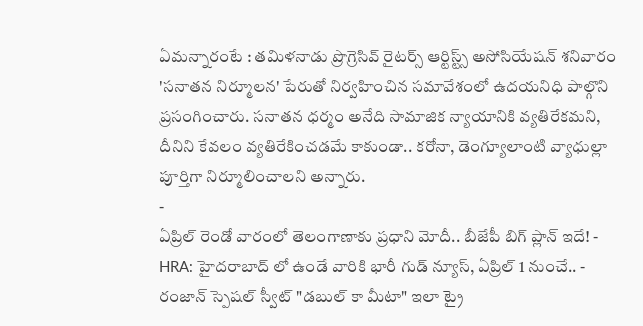ఏమన్నారంటే : తమిళనాడు ప్రొగ్రెసివ్ రైటర్స్ ఆర్టిస్ట్స్ అసోసియేషన్ శనివారం 'సనాతన నిర్మూలన' పేరుతో నిర్వహించిన సమావేశంలో ఉదయనిధి పాల్గొని ప్రసంగించారు. సనాతన ధర్మం అనేది సామాజిక న్యాయానికి వ్యతిరేకమని, దీనిని కేవలం వ్యతిరేకించడమే కాకుండా.. కరోనా, డెంగ్యూలాంటి వ్యాధుల్లా పూర్తిగా నిర్మూలించాలని అన్నారు.
-
ఏప్రిల్ రెండో వారంలో తెలంగాణాకు ప్రధాని మోదీ.. బీజేపీ బిగ్ ప్లాన్ ఇదే! -
HRA: హైదరాబాద్ లో ఉండే వారికి భారీ గుడ్ న్యూస్, ఏప్రిల్ 1 నుంచే.. -
రంజాన్ స్పెషల్ స్వీట్ "డబుల్ కా మీటా" ఇలా ట్రై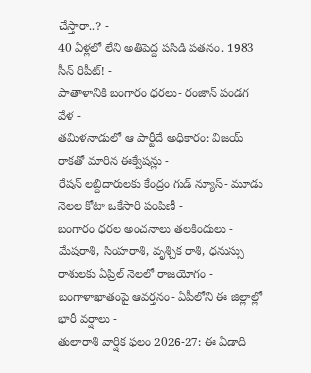చేస్తారా..? -
40 ఏళ్లలో లేని అతిపెద్ద పసిడి పతనం. 1983 సీన్ రిపీట్! -
పాతాళానికి బంగారం ధరలు- రంజాన్ పండగ వేళ -
తమిళనాడులో ఆ పార్టీదే అధికారం: విజయ్ రాకతో మారిన ఈక్వేషన్లు -
రేషన్ లబ్దిదారులకు కేంద్రం గుడ్ న్యూస్- మూడు నెలల కోటా ఒకేసారి పంపిణీ -
బంగారం ధరల అంచనాలు తలకిందులు -
మేషరాశి, సింహరాశి, వృశ్చిక రాశి, ధనుస్సు రాశులకు ఏప్రిల్ నెలలో రాజయోగం -
బంగాళాఖాతంపై ఆవర్తనం- ఏపీలోని ఈ జిల్లాల్లో భారీ వర్షాలు -
తులారాశి వార్షిక ఫలం 2026-27: ఈ ఏడాది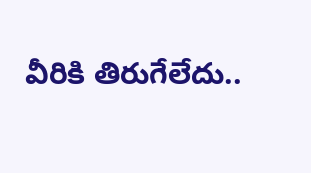వీరికి తిరుగేలేదు..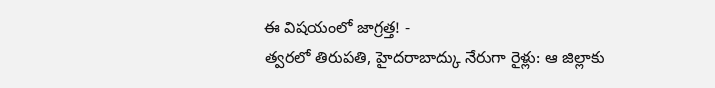ఈ విషయంలో జాగ్రత్త! -
త్వరలో తిరుపతి, హైదరాబాద్కు నేరుగా రైళ్లు: ఆ జిల్లాకు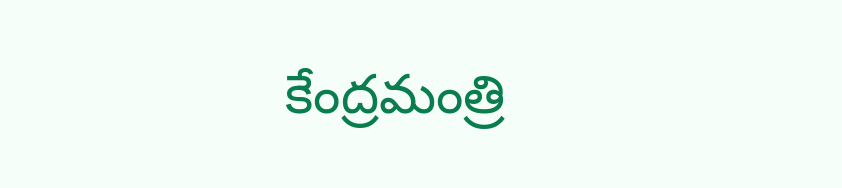కేంద్రమంత్రి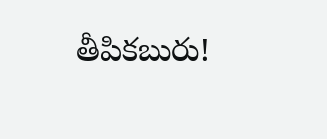తీపికబురు!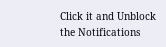Click it and Unblock the Notifications